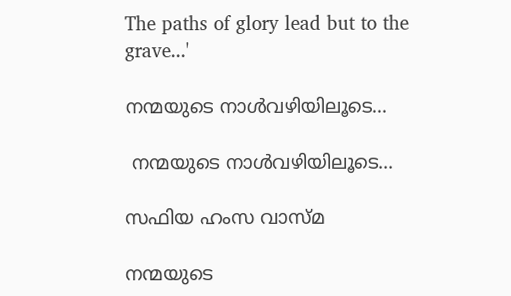The paths of glory lead but to the grave...'

നന്മയുടെ നാൾവഴിയിലൂടെ...

 നന്മയുടെ നാൾവഴിയിലൂടെ...

സഫിയ ഹംസ വാസ്‌മ

നന്മയുടെ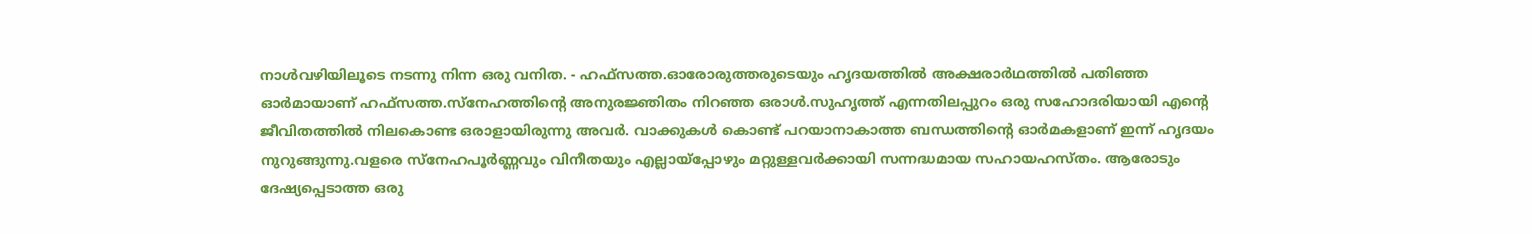നാൾവഴിയിലൂടെ നടന്നു നിന്ന ഒരു വനിത. - ഹഫ്‌സത്ത.ഓരോരുത്തരുടെയും ഹൃദയത്തിൽ അക്ഷരാര്‍‌ഥത്തില്‍ പതിഞ്ഞ ഓർമായാണ് ഹഫ്‌സത്ത.സ്നേഹത്തിൻ്റെ അനുരജ്ഞിതം നിറഞ്ഞ ഒരാള്‍.സുഹൃത്ത് എന്നതിലപ്പുറം ഒരു സഹോദരിയായി എൻ്റെ ജീവിതത്തിൽ നിലകൊണ്ട ഒരാളായിരുന്നു അവർ. വാക്കുകൾ കൊണ്ട് പറയാനാകാത്ത ബന്ധത്തിൻ്റെ ഓർമകളാണ് ഇന്ന് ഹൃദയം നുറുങ്ങുന്നു.വളരെ സ്നേഹപൂർണ്ണവും വിനീതയും എല്ലായ്‌പ്പോഴും മറ്റുള്ളവർക്കായി സന്നദ്ധമായ സഹായഹസ്തം. ആരോടും ദേഷ്യപ്പെടാത്ത ഒരു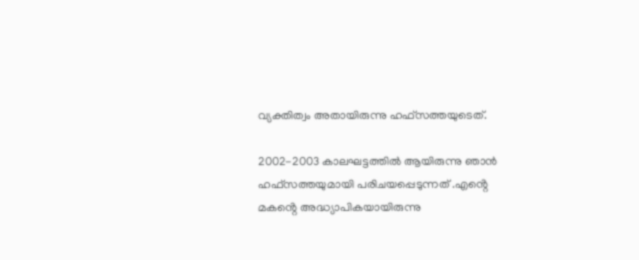വ്യക്തിത്വം അതായിരുന്നു ഹഫ്‌സത്തയുടെത്.

2002-2003 കാലഘട്ടത്തിൽ ആയിരുന്നു ഞാൻ ഹഫ്‌സത്തയുമായി പരിചയപ്പെടുന്നത് .എൻ്റെ മകൻ്റെ അദ്ധ്യാപികയായിരുന്നു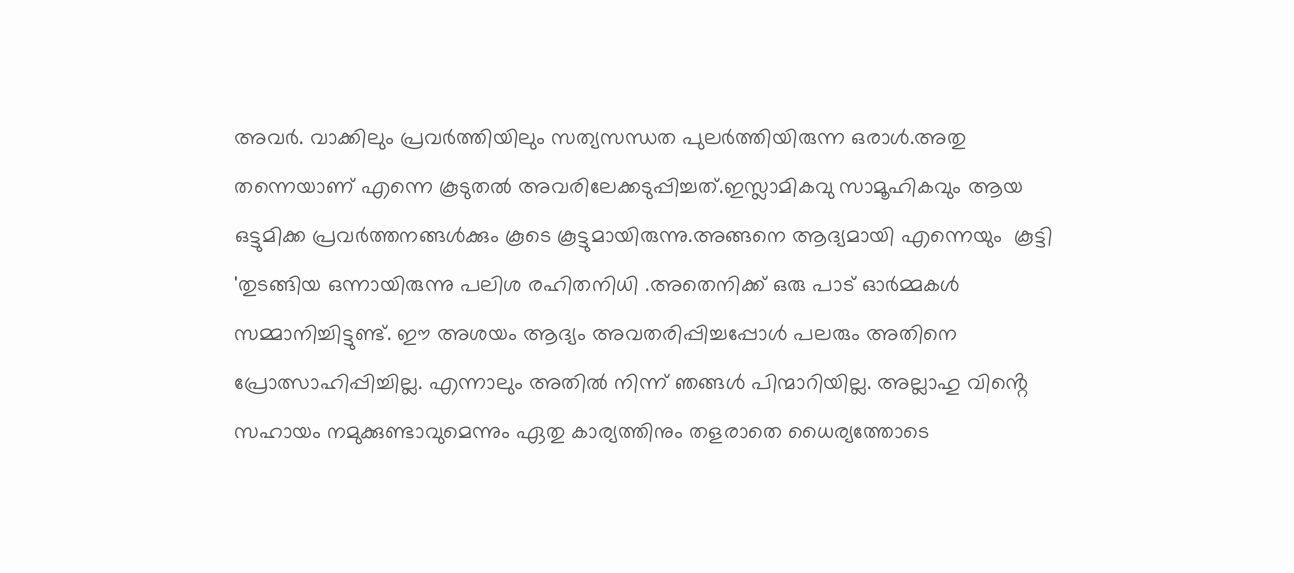അവർ. വാക്കിലും പ്രവർത്തിയിലും സത്യസന്ധത പുലർത്തിയിരുന്ന ഒരാൾ.അതു തന്നെയാണ് എന്നെ കൂടുതൽ അവരിലേക്കടുപ്പിച്ചത്.ഇസ്ലാമികവു സാമൂഹികവും ആയ ഒട്ടുമിക്ക പ്രവർത്തനങ്ങൾക്കും കൂടെ കൂട്ടുമായിരുന്നു.അങ്ങനെ ആദ്യമായി എന്നെയും  കൂട്ടി 'തുടങ്ങിയ ഒന്നായിരുന്നു പലിശ രഹിതനിധി .അതെനിക്ക് ഒരു പാട് ഓർമ്മകൾ സമ്മാനിച്ചിട്ടുണ്ട്. ഈ അശയം ആദ്യം അവതരിപ്പിച്ചപ്പോൾ പലരും അതിനെ പ്രോത്സാഹിപ്പിച്ചില്ല. എന്നാലും അതിൽ നിന്ന് ഞങ്ങൾ പിന്മാറിയില്ല. അല്ലാഹു വിൻ്റെ സഹായം നമുക്കുണ്ടാവുമെന്നും ഏതു കാര്യത്തിനും തളരാതെ ധൈര്യത്തോടെ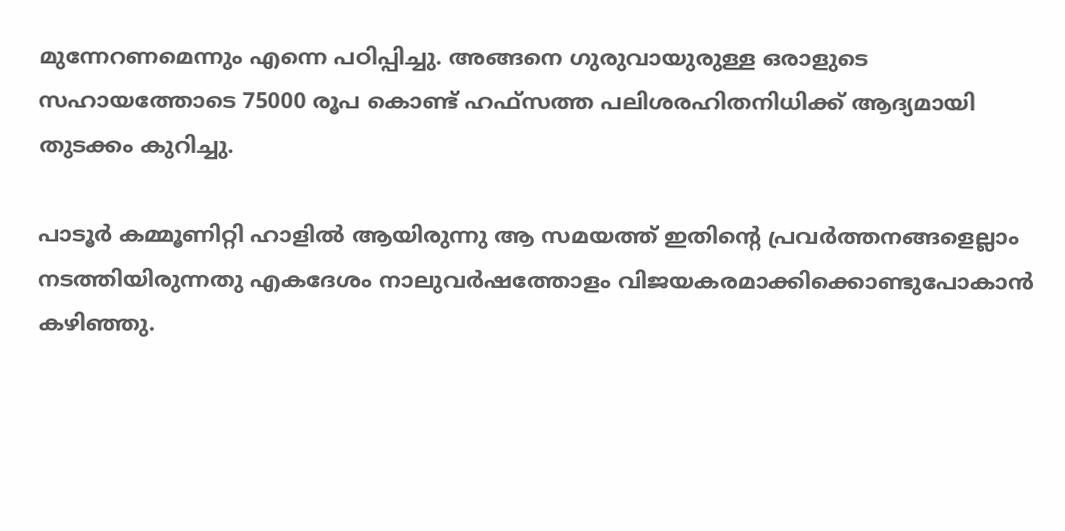മുന്നേറണമെന്നും എന്നെ പഠിപ്പിച്ചു. അങ്ങനെ ഗുരുവായുരുള്ള ഒരാളുടെ സഹായത്തോടെ 75000 രൂപ കൊണ്ട് ഹഫ്‌സത്ത പലിശരഹിതനിധിക്ക് ആദ്യമായി തുടക്കം കുറിച്ചു.

പാടൂർ കമ്മൂണിറ്റി ഹാളിൽ ആയിരുന്നു ആ സമയത്ത് ഇതിൻ്റെ പ്രവർത്തനങ്ങളെല്ലാം നടത്തിയിരുന്നതു എകദേശം നാലുവർഷത്തോളം വിജയകരമാക്കിക്കൊണ്ടുപോകാൻ കഴിഞ്ഞു.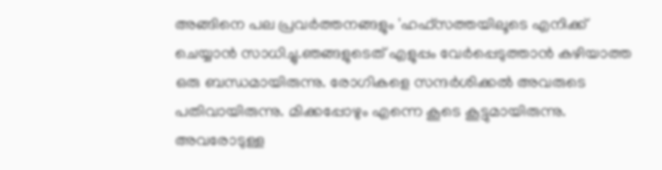അങ്ങിനെ പല പ്രവർത്തനങ്ങളും 'ഹഫ്‌സത്തയിലൂടെ എനിക്ക് ചെയ്യാൻ സാധിച്ചു.ഞങ്ങളുടെത് എളുപ്പം വേർപ്പെടുത്താൻ കഴിയാത്ത ഒരു ബന്ധമായിരുന്നു. രോഗികളെ സന്ദർശിക്കൽ അവരുടെ പതിവായിരുന്നു. മിക്കപ്പോഴും എന്നെ കൂടെ കൂട്ടുമായിരുന്നു. അവരോടുള്ള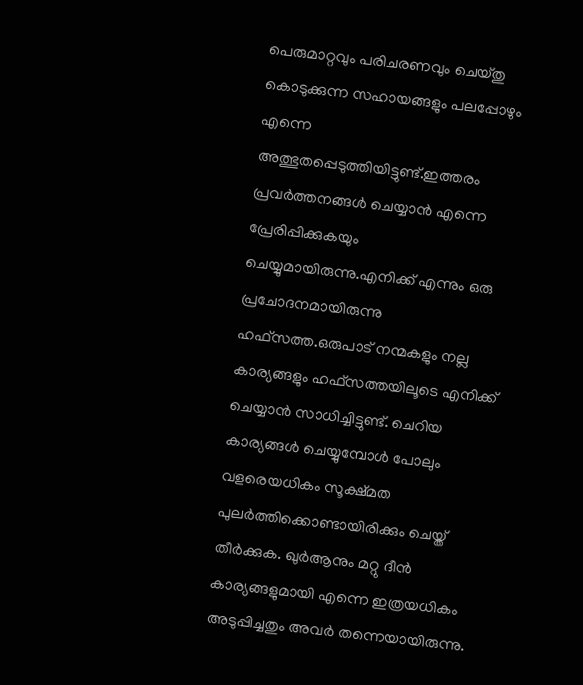പെരുമാറ്റവും പരിചരണവും ചെയ്തു കൊടുക്കുന്ന സഹായങ്ങളും പലപ്പോഴും എന്നെ അത്ഭുതപ്പെടുത്തിയിട്ടുണ്ട്‌.ഇത്തരം പ്രവർത്തനങ്ങൾ ചെയ്യാൻ എന്നെ പ്രേരിപ്പിക്കുകയും ചെയ്യുമായിരുന്നു.എനിക്ക് എന്നും ഒരു പ്രചോദനമായിരുന്നു ഹഫ്‌‌സത്ത.ഒരുപാട് നന്മകളും നല്ല കാര്യങ്ങളും ഹഫ്‌സത്തയിലൂടെ എനിക്ക് ചെയ്യാൻ സാധിച്ചിട്ടുണ്ട്. ചെറിയ കാര്യങ്ങൾ ചെയ്യുമ്പോൾ പോലും വളരെയധികം സൂക്ഷ്മത പുലർത്തിക്കൊണ്ടായിരിക്കും ചെയ്ത് തീർക്കുക. ഖുർആനും മറ്റു ദീൻ കാര്യങ്ങളുമായി എന്നെ ഇത്രയധികം അടുപ്പിച്ചതും അവർ തന്നെയായിരുന്നു.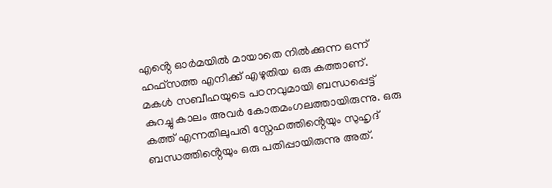എൻ്റെ ഓർമയിൽ മായാതെ നിൽക്കുന്ന ഒന്ന് ഹഫ്‌സത്ത എനിക്ക് എഴുതിയ ഒരു കത്താണ്. മകൾ സബീഹയുടെ പഠനവുമായി ബന്ധപ്പെട്ട് കുറച്ചു കാലം അവർ കോതമംഗലത്തായിരുന്നു. ഒരു കത്ത് എന്നതിലുപരി സ്നേഹത്തിൻ്റെയും സുഹൃദ് ബന്ധത്തിൻ്റെയും ഒരു പതിപ്പായിരുന്നു അത്.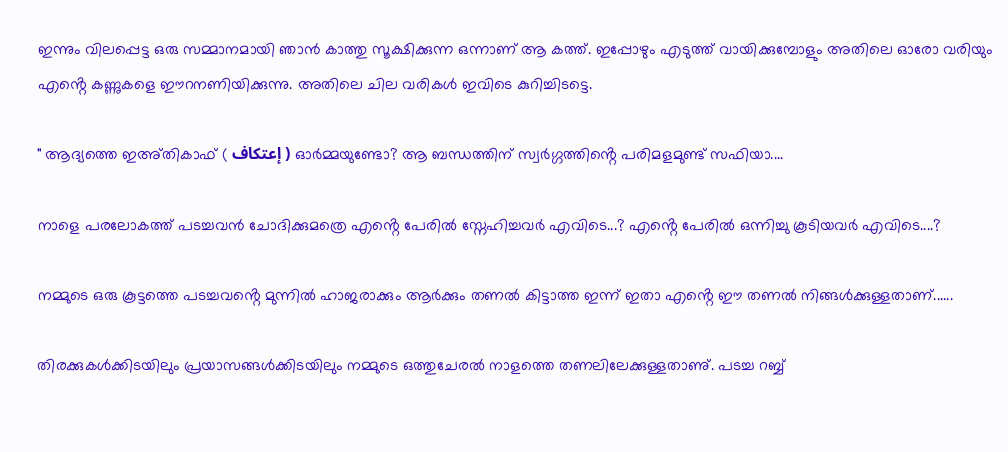ഇന്നും വിലപ്പെട്ട ഒരു സമ്മാനമായി ഞാൻ കാത്തു സൂക്ഷിക്കുന്ന ഒന്നാണ് ആ കത്ത്. ഇപ്പോഴും എടുത്ത് വായിക്കുമ്പോളും അതിലെ ഓരോ വരിയും എൻ്റെ കണ്ണുകളെ ഈറനണിയിക്കുന്നു. അതിലെ ചില വരികൾ ഇവിടെ കുറിച്ചിടട്ടെ.

" ആദ്യത്തെ ഇഅ്‌തികാഫ് ( إعتكاف ) ഓർമ്മയുണ്ടോ? ആ ബന്ധത്തിന് സ്വർഗ്ഗത്തിൻ്റെ പരിമളമുണ്ട് സഫിയാ....

നാളെ പരലോകത്ത് പടച്ചവൻ ചോദിക്കുമത്രെ എൻ്റെ പേരിൽ സ്നേഹിച്ചവർ എവിടെ...? എൻ്റെ പേരിൽ ഒന്നിച്ചു കൂടിയവർ എവിടെ....?

നമ്മുടെ ഒരു കൂട്ടത്തെ പടച്ചവൻ്റെ മുന്നിൽ ഹാജരാക്കും ആർക്കും തണൽ കിട്ടാത്ത ഇന്ന് ഇതാ എൻ്റെ ഈ തണൽ നിങ്ങൾക്കുള്ളതാണ്......

തിരക്കുകൾക്കിടയിലും പ്രയാസങ്ങൾക്കിടയിലും നമ്മുടെ ഒത്തുചേരൽ നാളത്തെ തണലിലേക്കുള്ളതാണു്. പടച്ച റബ്ബ്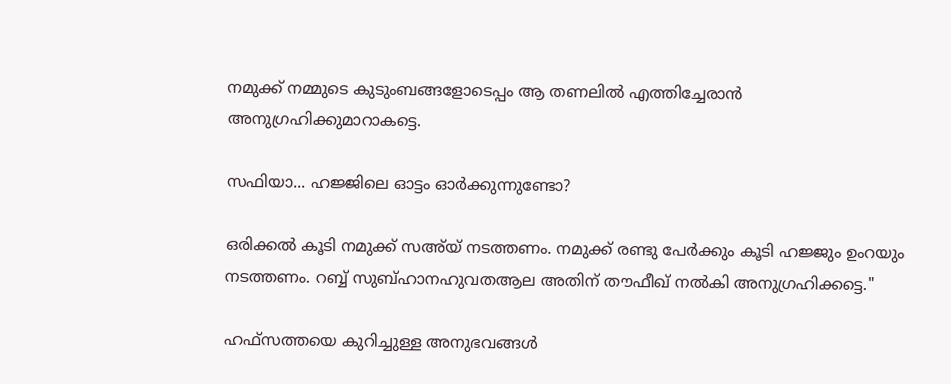നമുക്ക് നമ്മുടെ കുടുംബങ്ങളോടെപ്പം ആ തണലിൽ എത്തിച്ചേരാൻ അനുഗ്രഹിക്കുമാറാകട്ടെ.

സഫിയാ... ഹജ്ജിലെ ഓട്ടം ഓർക്കുന്നുണ്ടോ?

ഒരിക്കൽ കൂടി നമുക്ക് സഅ്‌യ് നടത്തണം. നമുക്ക് രണ്ടു പേർക്കും കൂടി ഹജ്ജും ഉംറയും നടത്തണം. റബ്ബ് സുബ്ഹാനഹുവതആല അതിന് തൗഫീഖ് നൽകി അനുഗ്രഹിക്കട്ടെ."

ഹഫ്‌സത്തയെ കുറിച്ചുള്ള അനുഭവങ്ങൾ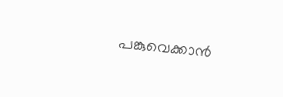പങ്കുവെക്കാൻ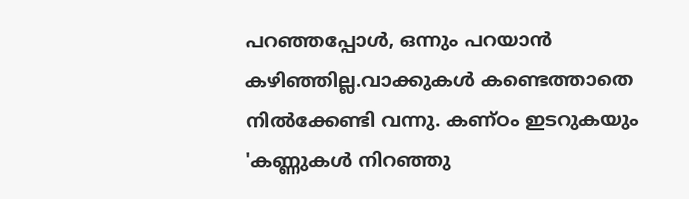പറഞ്ഞപ്പോൾ, ഒന്നും പറയാൻ കഴിഞ്ഞില്ല.വാക്കുകൾ കണ്ടെത്താതെ നിൽക്കേണ്ടി വന്നു. കണ്ഠം ഇടറുകയും 'കണ്ണുകൾ നിറഞ്ഞു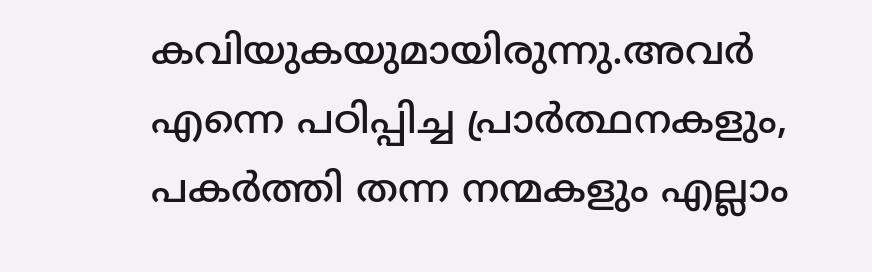കവിയുകയുമായിരുന്നു.അവർ എന്നെ പഠിപ്പിച്ച പ്രാർത്ഥനകളും, പകർത്തി തന്ന നന്മകളും എല്ലാം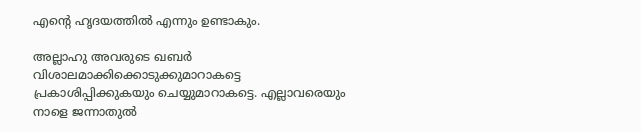എൻ്റെ ഹൃദയത്തിൽ എന്നും ഉണ്ടാകും.

അല്ലാഹു അവരുടെ ഖബർ വിശാലമാക്കിക്കൊടുക്കുമാറാകട്ടെ പ്രകാശിപ്പിക്കുകയും ചെയ്യുമാറാകട്ടെ. എല്ലാവരെയും നാളെ ജന്നാതുൽ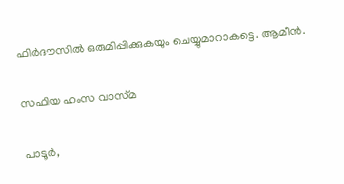ഫിർദൗസിൽ ഒരുമിപ്പിക്കുകയും ചെയ്യുമാറാകട്ടെ. ആമീൻ.

സഫിയ ഹംസ വാസ്‌മ

പാടൂർ,